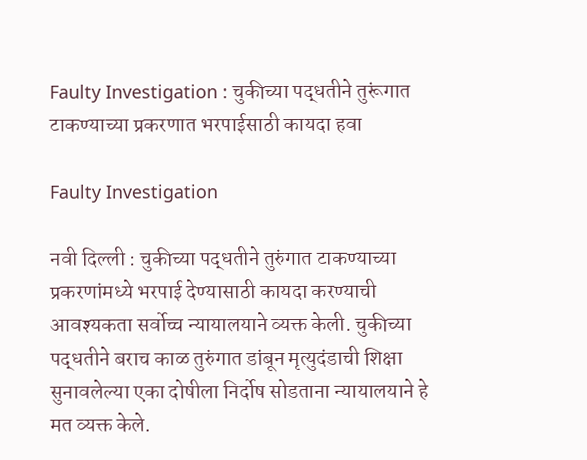Faulty Investigation : चुकीच्या पद्धतीने तुरूंगात टाकण्याच्या प्रकरणात भरपाईसाठी कायदा हवा

Faulty Investigation

नवी दिल्ली : चुकीच्या पद्धतीने तुरुंगात टाकण्याच्या प्रकरणांमध्ये भरपाई देण्यासाठी कायदा करण्याची आवश्यकता सर्वोच्च न्यायालयाने व्यक्त केली. चुकीच्या पद्धतीने बराच काळ तुरुंगात डांबून मृत्युदंडाची शिक्षा सुनावलेल्या एका दोषीला निर्दोष सोडताना न्यायालयाने हे मत व्यक्त केले.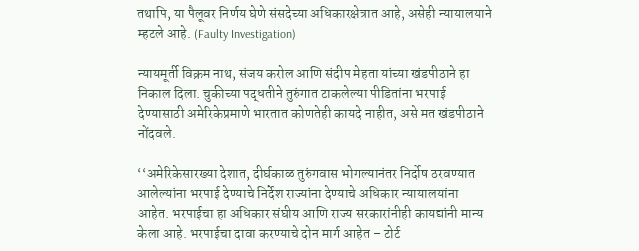तथापि, या पैलूवर निर्णय घेणे संसदेच्या अधिकारक्षेत्रात आहे, असेही न्यायालयाने म्हटले आहे. (Faulty Investigation)

न्यायमूर्ती विक्रम नाथ, संजय करोल आणि संदीप मेहता यांच्या खंडपीठाने हा निकाल दिला. चुकीच्या पद्धतीने तुरुंगात टाकलेल्या पीडितांना भरपाई देण्यासाठी अमेरिकेप्रमाणे भारतात कोणतेही कायदे नाहीत, असे मत खंडपीठाने नोंदवले.

‘‘अमेरिकेसारख्या देशात, दीर्घकाळ तुरुंगवास भोगल्यानंतर निर्दोष ठरवण्यात आलेल्यांना भरपाई देण्याचे निर्देश राज्यांना देण्याचे अधिकार न्यायालयांना आहेत. भरपाईचा हा अधिकार संघीय आणि राज्य सरकारांनीही कायद्यांनी मान्य केला आहे. भरपाईचा दावा करण्याचे दोन मार्ग आहेत – टोर्ट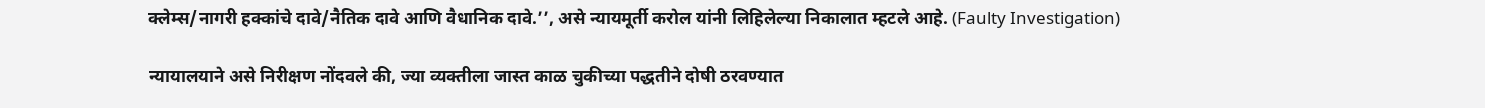क्लेम्स/नागरी हक्कांचे दावे/नैतिक दावे आणि वैधानिक दावे.’’, असे न्यायमूर्ती करोल यांनी लिहिलेल्या निकालात म्हटले आहे. (Faulty Investigation)

न्यायालयाने असे निरीक्षण नोंदवले की, ज्या व्यक्तीला जास्त काळ चुकीच्या पद्धतीने दोषी ठरवण्यात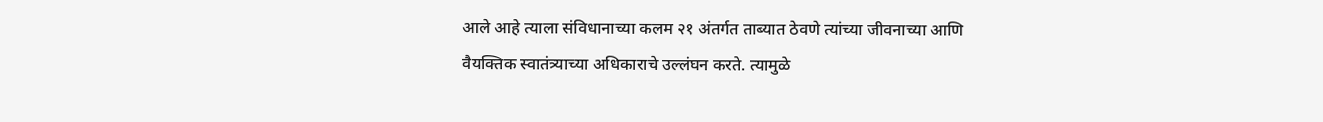आले आहे त्याला संविधानाच्या कलम २१ अंतर्गत ताब्यात ठेवणे त्यांच्या जीवनाच्या आणि वैयक्तिक स्वातंत्र्याच्या अधिकाराचे उल्लंघन करते. त्यामुळे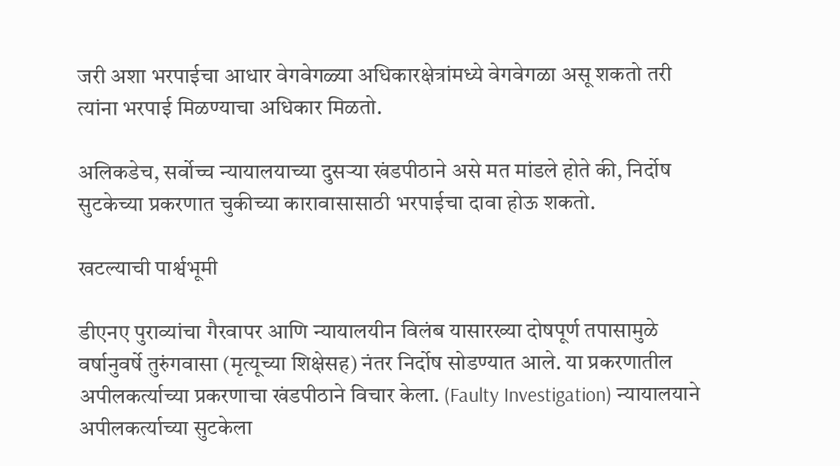जरी अशा भरपाईचा आधार वेगवेगळ्या अधिकारक्षेत्रांमध्ये वेगवेगळा असू शकतो तरी त्यांना भरपाई मिळण्याचा अधिकार मिळतो.

अलिकडेच, सर्वोच्च न्यायालयाच्या दुसऱ्या खंडपीठाने असे मत मांडले होते की, निर्दोष सुटकेच्या प्रकरणात चुकीच्या कारावासासाठी भरपाईचा दावा होऊ शकतो.

खटल्याची पार्श्वभूमी

डीएनए पुराव्यांचा गैरवापर आणि न्यायालयीन विलंब यासारख्या दोषपूर्ण तपासामुळे वर्षानुवर्षे तुरुंगवासा (मृत्यूच्या शिक्षेसह) नंतर निर्दोष सोडण्यात आले. या प्रकरणातील अपीलकर्त्याच्या प्रकरणाचा खंडपीठाने विचार केला. (Faulty Investigation) न्यायालयाने अपीलकर्त्याच्या सुटकेला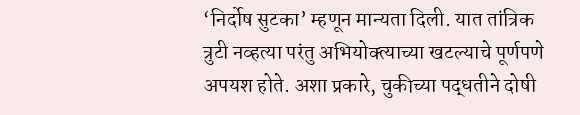‘निर्दोष सुटका’ म्हणून मान्यता दिली. यात तांत्रिक त्रुटी नव्हत्या परंतु अभियोक्त्याच्या खटल्याचे पूर्णपणे अपयश होते. अशा प्रकारे, चुकीच्या पद्धतीने दोषी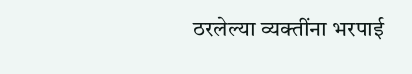ठरलेल्या व्यक्तींना भरपाई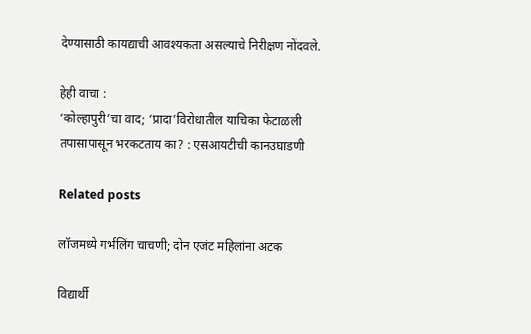देण्यासाठी कायद्याची आवश्यकता असल्याचे निरीक्षण नोंदवले.

हेही वाचा :
‘कोल्हापुरी’चा वाद; ‘प्रादा’विरोधातील याचिका फेटाळली
तपासापासून भरकटताय का? : एसआयटीची कानउघाडणी

Related posts

लॉजमध्ये गर्भलिंग चाचणी; दोन एजंट महिलांना अटक

विद्यार्थी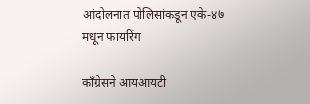आंदोलनात पोलिसांकडून एके-४७ मधून फायरिंग

काँग्रेसने आयआयटी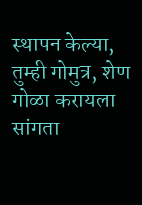स्थापन केल्या, तुम्ही गोमुत्र, शेण गोळा करायला सांगता